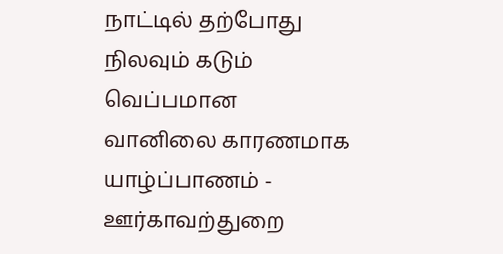நாட்டில் தற்போது நிலவும் கடும் வெப்பமான வானிலை காரணமாக யாழ்ப்பாணம் - ஊர்காவற்துறை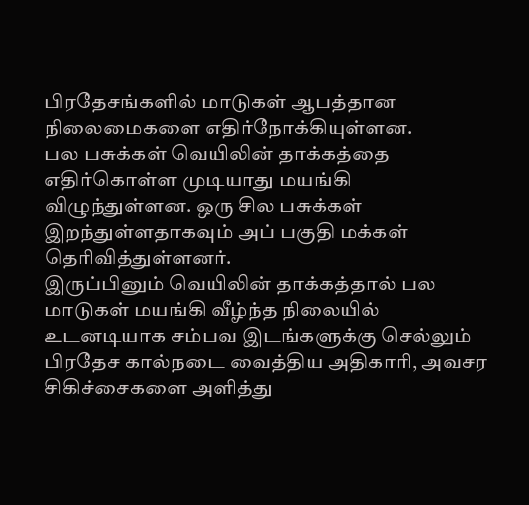பிரதேசங்களில் மாடுகள் ஆபத்தான நிலைமைகளை எதிர்நோக்கியுள்ளன.
பல பசுக்கள் வெயிலின் தாக்கத்தை எதிர்கொள்ள முடியாது மயங்கி விழுந்துள்ளன. ஒரு சில பசுக்கள் இறந்துள்ளதாகவும் அப் பகுதி மக்கள் தெரிவித்துள்ளனர்.
இருப்பினும் வெயிலின் தாக்கத்தால் பல மாடுகள் மயங்கி வீழ்ந்த நிலையில் உடனடியாக சம்பவ இடங்களுக்கு செல்லும் பிரதேச கால்நடை வைத்திய அதிகாரி, அவசர சிகிச்சைகளை அளித்து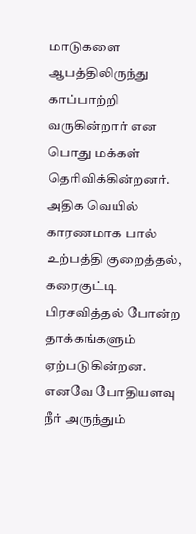மாடுகளை ஆபத்திலிருந்து காப்பாற்றி வருகின்றார் என பொது மக்கள் தெரிவிக்கின்றனர்.
அதிக வெயில் காரணமாக பால் உற்பத்தி குறைத்தல், கரைகுட்டி பிரசவித்தல் போன்ற தாக்கங்களும் ஏற்படுகின்றன.
எனவே போதியளவு நீர் அருந்தும்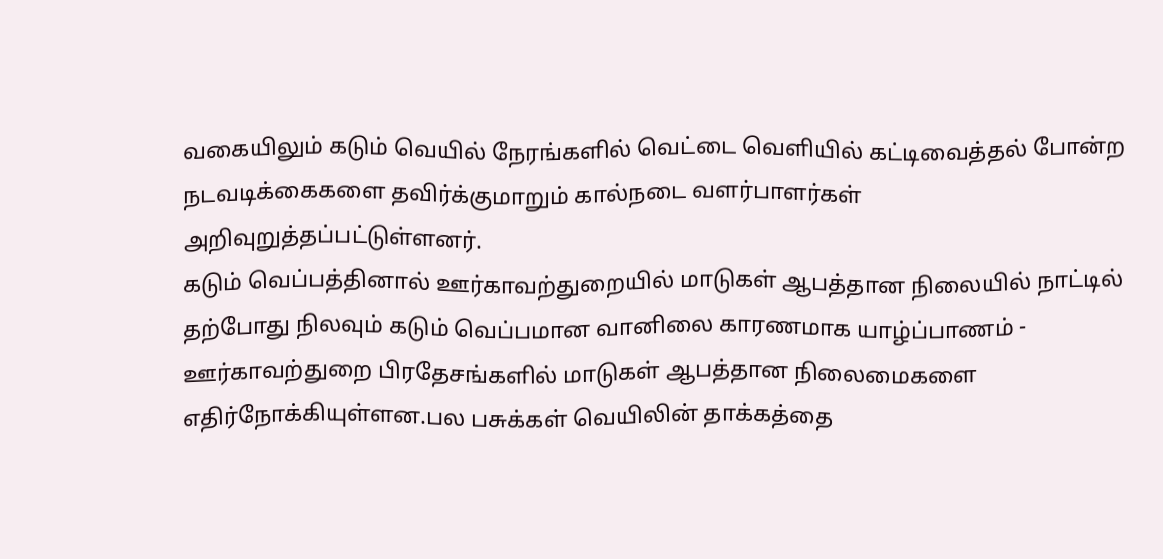வகையிலும் கடும் வெயில் நேரங்களில் வெட்டை வெளியில் கட்டிவைத்தல் போன்ற நடவடிக்கைகளை தவிர்க்குமாறும் கால்நடை வளர்பாளர்கள் அறிவுறுத்தப்பட்டுள்ளனர்.
கடும் வெப்பத்தினால் ஊர்காவற்துறையில் மாடுகள் ஆபத்தான நிலையில் நாட்டில் தற்போது நிலவும் கடும் வெப்பமான வானிலை காரணமாக யாழ்ப்பாணம் - ஊர்காவற்துறை பிரதேசங்களில் மாடுகள் ஆபத்தான நிலைமைகளை எதிர்நோக்கியுள்ளன.பல பசுக்கள் வெயிலின் தாக்கத்தை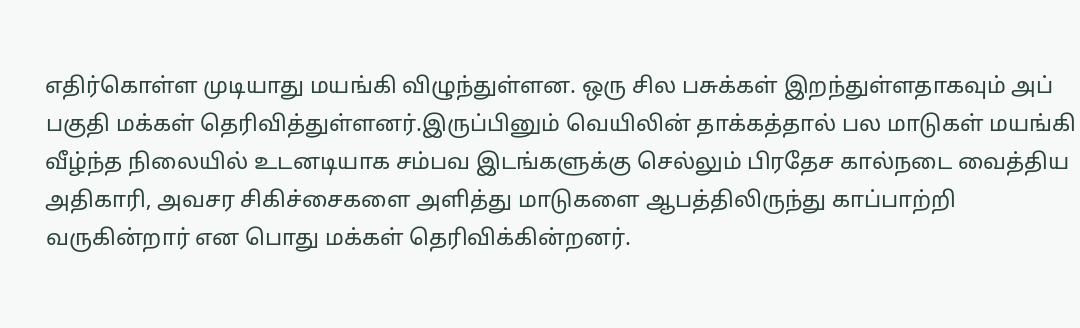எதிர்கொள்ள முடியாது மயங்கி விழுந்துள்ளன. ஒரு சில பசுக்கள் இறந்துள்ளதாகவும் அப் பகுதி மக்கள் தெரிவித்துள்ளனர்.இருப்பினும் வெயிலின் தாக்கத்தால் பல மாடுகள் மயங்கி வீழ்ந்த நிலையில் உடனடியாக சம்பவ இடங்களுக்கு செல்லும் பிரதேச கால்நடை வைத்திய அதிகாரி, அவசர சிகிச்சைகளை அளித்து மாடுகளை ஆபத்திலிருந்து காப்பாற்றி வருகின்றார் என பொது மக்கள் தெரிவிக்கின்றனர்.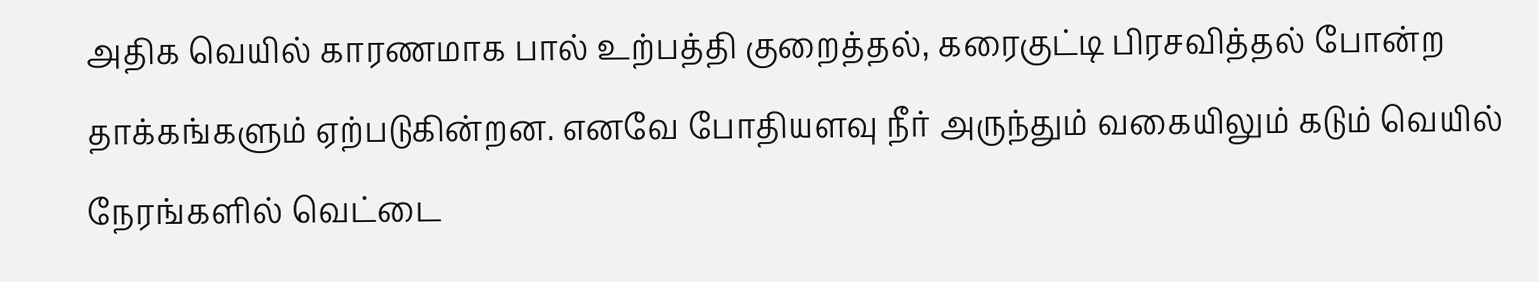அதிக வெயில் காரணமாக பால் உற்பத்தி குறைத்தல், கரைகுட்டி பிரசவித்தல் போன்ற தாக்கங்களும் ஏற்படுகின்றன. எனவே போதியளவு நீர் அருந்தும் வகையிலும் கடும் வெயில் நேரங்களில் வெட்டை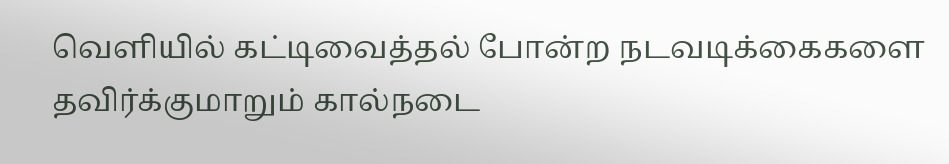வெளியில் கட்டிவைத்தல் போன்ற நடவடிக்கைகளை தவிர்க்குமாறும் கால்நடை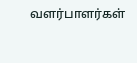வளர்பாளர்கள்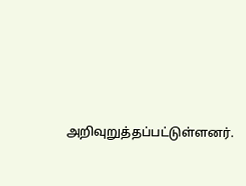அறிவுறுத்தப்பட்டுள்ளனர்.